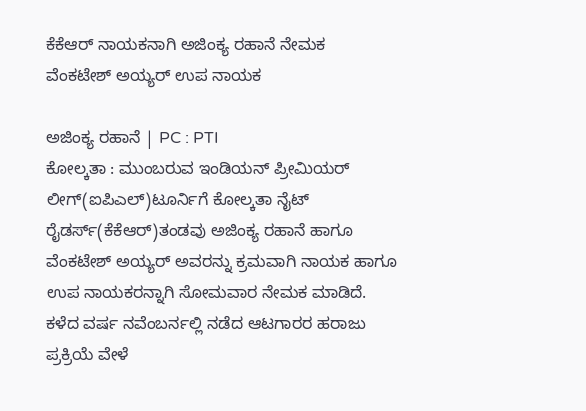ಕೆಕೆಆರ್ ನಾಯಕನಾಗಿ ಅಜಿಂಕ್ಯ ರಹಾನೆ ನೇಮಕ
ವೆಂಕಟೇಶ್ ಅಯ್ಯರ್ ಉಪ ನಾಯಕ

ಅಜಿಂಕ್ಯ ರಹಾನೆ | PC : PTI
ಕೋಲ್ಕತಾ : ಮುಂಬರುವ ಇಂಡಿಯನ್ ಪ್ರೀಮಿಯರ್ ಲೀಗ್(ಐಪಿಎಲ್)ಟೂರ್ನಿಗೆ ಕೋಲ್ಕತಾ ನೈಟ್ ರೈಡರ್ಸ್(ಕೆಕೆಆರ್)ತಂಡವು ಅಜಿಂಕ್ಯ ರಹಾನೆ ಹಾಗೂ ವೆಂಕಟೇಶ್ ಅಯ್ಯರ್ ಅವರನ್ನು ಕ್ರಮವಾಗಿ ನಾಯಕ ಹಾಗೂ ಉಪ ನಾಯಕರನ್ನಾಗಿ ಸೋಮವಾರ ನೇಮಕ ಮಾಡಿದೆ.
ಕಳೆದ ವರ್ಷ ನವೆಂಬರ್ನಲ್ಲಿ ನಡೆದ ಆಟಗಾರರ ಹರಾಜು ಪ್ರಕ್ರಿಯೆ ವೇಳೆ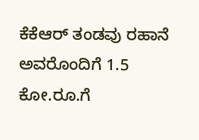ಕೆಕೆಆರ್ ತಂಡವು ರಹಾನೆ ಅವರೊಂದಿಗೆ 1.5 ಕೋ.ರೂ.ಗೆ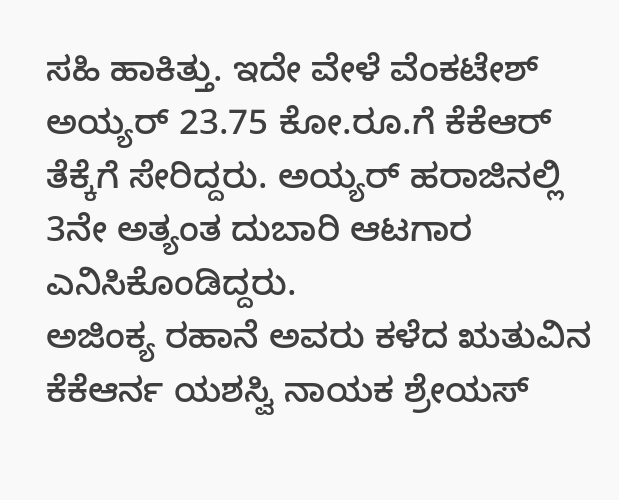ಸಹಿ ಹಾಕಿತ್ತು. ಇದೇ ವೇಳೆ ವೆಂಕಟೇಶ್ ಅಯ್ಯರ್ 23.75 ಕೋ.ರೂ.ಗೆ ಕೆಕೆಆರ್ ತೆಕ್ಕೆಗೆ ಸೇರಿದ್ದರು. ಅಯ್ಯರ್ ಹರಾಜಿನಲ್ಲಿ 3ನೇ ಅತ್ಯಂತ ದುಬಾರಿ ಆಟಗಾರ ಎನಿಸಿಕೊಂಡಿದ್ದರು.
ಅಜಿಂಕ್ಯ ರಹಾನೆ ಅವರು ಕಳೆದ ಋತುವಿನ ಕೆಕೆಆರ್ನ ಯಶಸ್ವಿ ನಾಯಕ ಶ್ರೇಯಸ್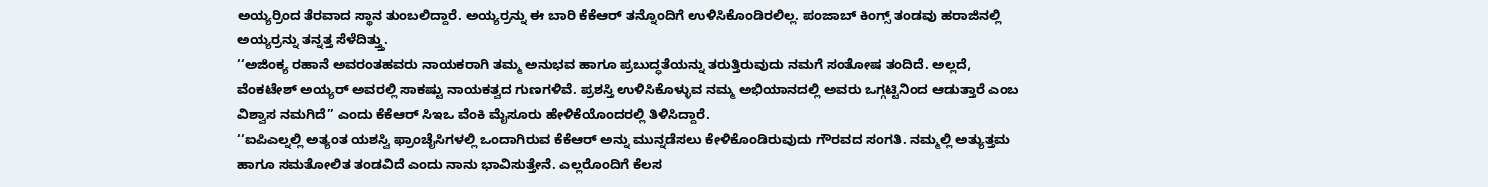ಅಯ್ಯರ್ರಿಂದ ತೆರವಾದ ಸ್ಥಾನ ತುಂಬಲಿದ್ದಾರೆ. ಅಯ್ಯರ್ರನ್ನು ಈ ಬಾರಿ ಕೆಕೆಆರ್ ತನ್ನೊಂದಿಗೆ ಉಳಿಸಿಕೊಂಡಿರಲಿಲ್ಲ. ಪಂಜಾಬ್ ಕಿಂಗ್ಸ್ ತಂಡವು ಹರಾಜಿನಲ್ಲಿ ಅಯ್ಯರ್ರನ್ನು ತನ್ನತ್ತ ಸೆಳೆದಿತ್ತ್ತು.
‘‘ಅಜಿಂಕ್ಯ ರಹಾನೆ ಅವರಂತಹವರು ನಾಯಕರಾಗಿ ತಮ್ಮ ಅನುಭವ ಹಾಗೂ ಪ್ರಬುದ್ಧತೆಯನ್ನು ತರುತ್ತಿರುವುದು ನಮಗೆ ಸಂತೋಷ ತಂದಿದೆ. ಅಲ್ಲದೆ, ವೆಂಕಟೇಶ್ ಅಯ್ಯರ್ ಅವರಲ್ಲಿ ಸಾಕಷ್ಟು ನಾಯಕತ್ವದ ಗುಣಗಳಿವೆ. ಪ್ರಶಸ್ತಿ ಉಳಿಸಿಕೊಳ್ಳುವ ನಮ್ಮ ಅಭಿಯಾನದಲ್ಲಿ ಅವರು ಒಗ್ಗಟ್ಟಿನಿಂದ ಆಡುತ್ತಾರೆ ಎಂಬ ವಿಶ್ವಾಸ ನಮಗಿದೆ’’ ಎಂದು ಕೆಕೆಆರ್ ಸಿಇಒ ವೆಂಕಿ ಮೈಸೂರು ಹೇಳಿಕೆಯೊಂದರಲ್ಲಿ ತಿಳಿಸಿದ್ದಾರೆ.
‘‘ಐಪಿಎಲ್ನಲ್ಲಿ ಅತ್ಯಂತ ಯಶಸ್ವಿ ಫ್ರಾಂಚೈಸಿಗಳಲ್ಲಿ ಒಂದಾಗಿರುವ ಕೆಕೆಆರ್ ಅನ್ನು ಮುನ್ನಡೆಸಲು ಕೇಳಿಕೊಂಡಿರುವುದು ಗೌರವದ ಸಂಗತಿ. ನಮ್ಮಲ್ಲಿ ಅತ್ಯುತ್ತಮ ಹಾಗೂ ಸಮತೋಲಿತ ತಂಡವಿದೆ ಎಂದು ನಾನು ಭಾವಿಸುತ್ತೇನೆ. ಎಲ್ಲರೊಂದಿಗೆ ಕೆಲಸ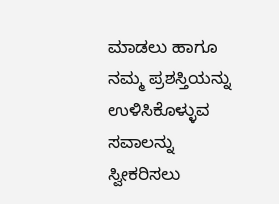ಮಾಡಲು ಹಾಗೂ ನಮ್ಮ ಪ್ರಶಸ್ತಿಯನ್ನು ಉಳಿಸಿಕೊಳ್ಳುವ ಸವಾಲನ್ನು ಸ್ವೀಕರಿಸಲು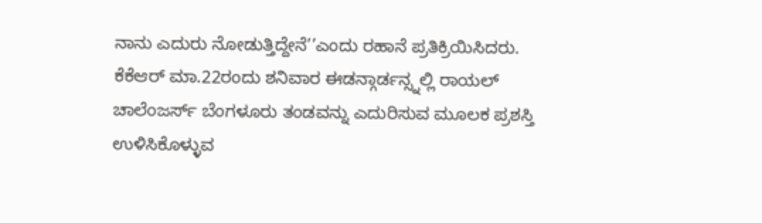ನಾನು ಎದುರು ನೋಡುತ್ತಿದ್ದೇನೆ’’ಎಂದು ರಹಾನೆ ಪ್ರತಿಕ್ರಿಯಿಸಿದರು.
ಕೆಕೆಆರ್ ಮಾ.22ರಂದು ಶನಿವಾರ ಈಡನ್ಗಾರ್ಡನ್ಸ್ನಲ್ಲಿ ರಾಯಲ್ ಚಾಲೆಂಜರ್ಸ್ ಬೆಂಗಳೂರು ತಂಡವನ್ನು ಎದುರಿಸುವ ಮೂಲಕ ಪ್ರಶಸ್ತಿ ಉಳಿಸಿಕೊಳ್ಳುವ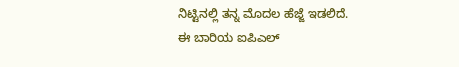ನಿಟ್ಟಿನಲ್ಲಿ ತನ್ನ ಮೊದಲ ಹೆಜ್ಜೆ ಇಡಲಿದೆ.
ಈ ಬಾರಿಯ ಐಪಿಎಲ್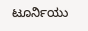ಟೂರ್ನಿಯು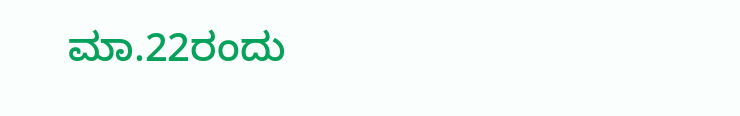ಮಾ.22ರಂದು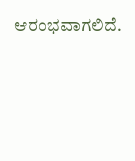ಆರಂಭವಾಗಲಿದೆ.